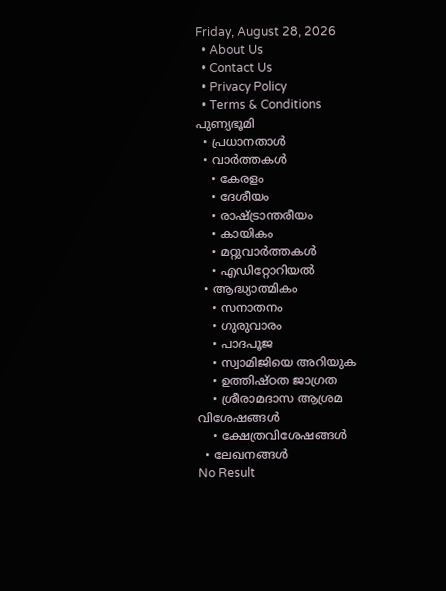Friday, August 28, 2026
  • About Us
  • Contact Us
  • Privacy Policy
  • Terms & Conditions
പുണ്യഭൂമി
  • പ്രധാനതാൾ
  • വാർത്തകൾ
    • കേരളം
    • ദേശീയം
    • രാഷ്ട്രാന്തരീയം
    • കായികം
    • മറ്റുവാര്‍ത്തകള്‍
    • എഡിറ്റോറിയല്‍
  • ആദ്ധ്യാത്മികം
    • സനാതനം
    • ഗുരുവാരം
    • പാദപൂജ
    • സ്വാമിജിയെ അറിയുക
    • ഉത്തിഷ്ഠത ജാഗ്രത
    • ശ്രീരാമദാസ ആശ്രമ വിശേഷങ്ങൾ
    • ക്ഷേത്രവിശേഷങ്ങള്‍
  • ലേഖനങ്ങള്‍
No Result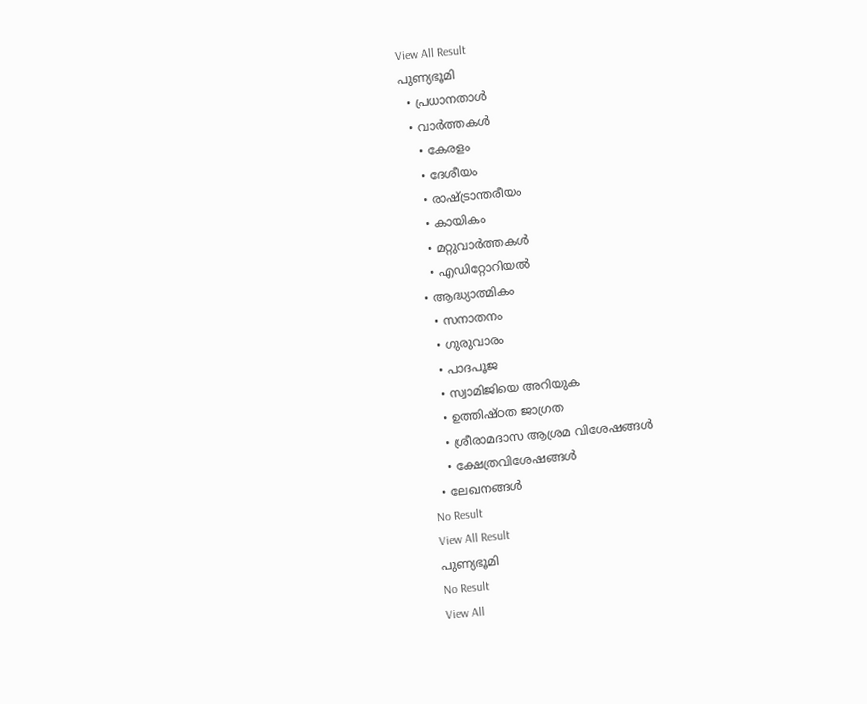View All Result
പുണ്യഭൂമി
  • പ്രധാനതാൾ
  • വാർത്തകൾ
    • കേരളം
    • ദേശീയം
    • രാഷ്ട്രാന്തരീയം
    • കായികം
    • മറ്റുവാര്‍ത്തകള്‍
    • എഡിറ്റോറിയല്‍
  • ആദ്ധ്യാത്മികം
    • സനാതനം
    • ഗുരുവാരം
    • പാദപൂജ
    • സ്വാമിജിയെ അറിയുക
    • ഉത്തിഷ്ഠത ജാഗ്രത
    • ശ്രീരാമദാസ ആശ്രമ വിശേഷങ്ങൾ
    • ക്ഷേത്രവിശേഷങ്ങള്‍
  • ലേഖനങ്ങള്‍
No Result
View All Result
പുണ്യഭൂമി
No Result
View All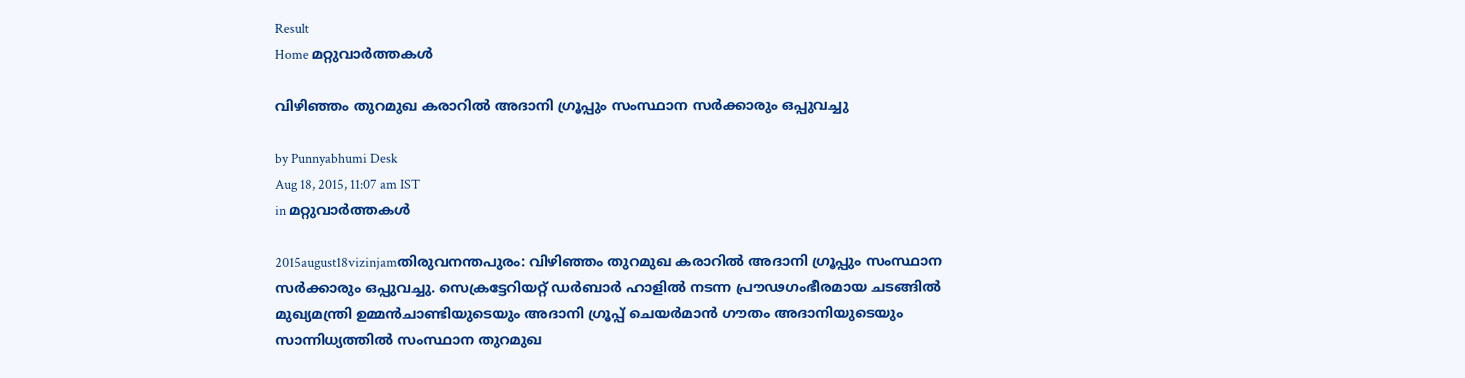Result
Home മറ്റുവാര്‍ത്തകള്‍

വിഴിഞ്ഞം തുറമുഖ കരാറില്‍ അദാനി ഗ്രൂപ്പും സംസ്ഥാന സര്‍ക്കാരും ഒപ്പുവച്ചു

by Punnyabhumi Desk
Aug 18, 2015, 11:07 am IST
in മറ്റുവാര്‍ത്തകള്‍

2015august18vizinjamതിരുവനന്തപുരം: വിഴിഞ്ഞം തുറമുഖ കരാറില്‍ അദാനി ഗ്രൂപ്പും സംസ്ഥാന സര്‍ക്കാരും ഒപ്പുവച്ചു. സെക്രട്ടേറിയറ്റ് ഡര്‍ബാര്‍ ഹാളില്‍ നടന്ന പ്രൗഢഗംഭീരമായ ചടങ്ങില്‍ മുഖ്യമന്ത്രി ഉമ്മന്‍ചാണ്ടിയുടെയും അദാനി ഗ്രൂപ്പ് ചെയര്‍മാന്‍ ഗൗതം അദാനിയുടെയും സാന്നിധ്യത്തില്‍ സംസ്ഥാന തുറമുഖ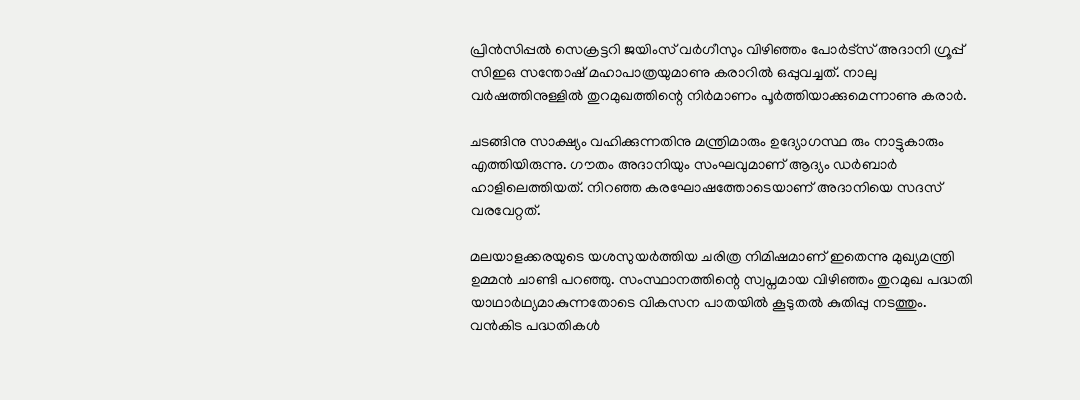പ്രിന്‍സിപ്പല്‍ സെക്രട്ടറി ജയിംസ് വര്‍ഗീസും വിഴിഞ്ഞം പോര്‍ട്‌സ് അദാനി ഗ്രൂപ്പ് സിഇഒ സന്തോഷ് മഹാപാത്രയുമാണു കരാറില്‍ ഒപ്പുവച്ചത്. നാലു വര്‍ഷത്തിനുള്ളില്‍ തുറമുഖത്തിന്റെ നിര്‍മാണം പൂര്‍ത്തിയാക്കുമെന്നാണു കരാര്‍.

ചടങ്ങിനു സാക്ഷ്യം വഹിക്കുന്നതിനു മന്ത്രിമാരും ഉദ്യോഗസ്ഥ രും നാട്ടുകാരും എത്തിയിരുന്നു. ഗൗതം അദാനിയും സംഘവുമാണ് ആദ്യം ഡര്‍ബാര്‍ ഹാളിലെത്തിയത്. നിറഞ്ഞ കരഘോഷത്തോടെയാണ് അദാനിയെ സദസ് വരവേറ്റത്.

മലയാളക്കരയുടെ യശസുയര്‍ത്തിയ ചരിത്ര നിമിഷമാണ് ഇതെന്നു മുഖ്യമന്ത്രി ഉമ്മന്‍ ചാണ്ടി പറഞ്ഞു. സംസ്ഥാനത്തിന്റെ സ്വപ്നമായ വിഴിഞ്ഞം തുറമുഖ പദ്ധതി യാഥാര്‍ഥ്യമാകുന്നതോടെ വികസന പാതയില്‍ കൂടുതല്‍ കുതിപ്പു നടത്തും. വന്‍കിട പദ്ധതികള്‍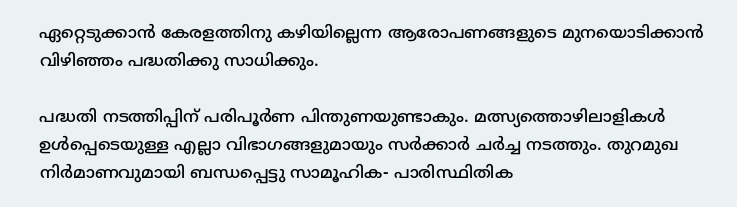ഏറ്റെടുക്കാന്‍ കേരളത്തിനു കഴിയില്ലെന്ന ആരോപണങ്ങളുടെ മുനയൊടിക്കാന്‍ വിഴിഞ്ഞം പദ്ധതിക്കു സാധിക്കും.

പദ്ധതി നടത്തിപ്പിന് പരിപൂര്‍ണ പിന്തുണയുണ്ടാകും. മത്സ്യത്തൊഴിലാളികള്‍ ഉള്‍പ്പെടെയുള്ള എല്ലാ വിഭാഗങ്ങളുമായും സര്‍ക്കാര്‍ ചര്‍ച്ച നടത്തും. തുറമുഖ നിര്‍മാണവുമായി ബന്ധപ്പെട്ടു സാമൂഹിക- പാരിസ്ഥിതിക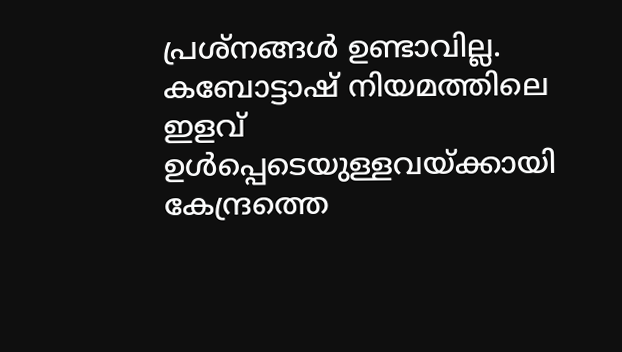പ്രശ്‌നങ്ങള്‍ ഉണ്ടാവില്ല. കബോട്ടാഷ് നിയമത്തിലെ ഇളവ് ഉള്‍പ്പെടെയുള്ളവയ്ക്കായി കേന്ദ്രത്തെ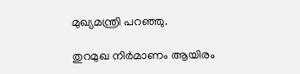മുഖ്യമന്ത്രി പറഞ്ഞു.

തുറമുഖ നിര്‍മാണം ആയിരം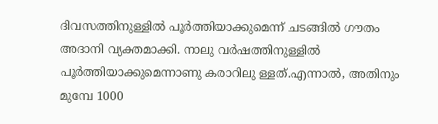ദിവസത്തിനുള്ളില്‍ പൂര്‍ത്തിയാക്കുമെന്ന് ചടങ്ങില്‍ ഗൗതം അദാനി വ്യക്തമാക്കി. നാലു വര്‍ഷത്തിനുള്ളില്‍ പൂര്‍ത്തിയാക്കുമെന്നാണു കരാറിലു ള്ളത്.എന്നാല്‍, അതിനും മുമ്പേ 1000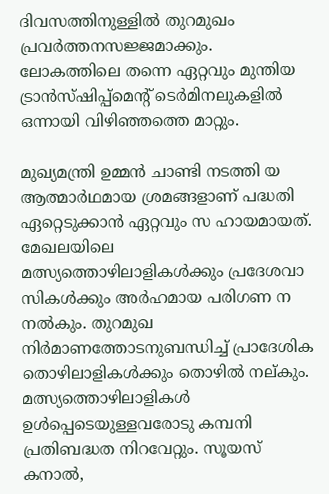ദിവസത്തിനുള്ളില്‍ തുറമുഖം പ്രവര്‍ത്തനസജ്ജമാക്കും. ലോകത്തിലെ തന്നെ ഏറ്റവും മുന്തിയ ട്രാന്‍സ്ഷിപ്പ്‌മെന്റ് ടെര്‍മിനലുകളില്‍ ഒന്നായി വിഴിഞ്ഞത്തെ മാറ്റും.

മുഖ്യമന്ത്രി ഉമ്മന്‍ ചാണ്ടി നടത്തി യ ആത്മാര്‍ഥമായ ശ്രമങ്ങളാണ് പദ്ധതി ഏറ്റെടുക്കാന്‍ ഏറ്റവും സ ഹായമായത്. മേഖലയിലെ മത്സ്യത്തൊഴിലാളികള്‍ക്കും പ്രദേശവാ സികള്‍ക്കും അര്‍ഹമായ പരിഗണ ന നല്‍കും. തുറമുഖ നിര്‍മാണത്തോടനുബന്ധിച്ച് പ്രാദേശിക തൊഴിലാളികള്‍ക്കും തൊഴില്‍ നല്കും. മത്സ്യത്തൊഴിലാളികള്‍ ഉള്‍പ്പെടെയുള്ളവരോടു കമ്പനി പ്രതിബദ്ധത നിറവേറ്റും. സൂയസ് കനാല്‍,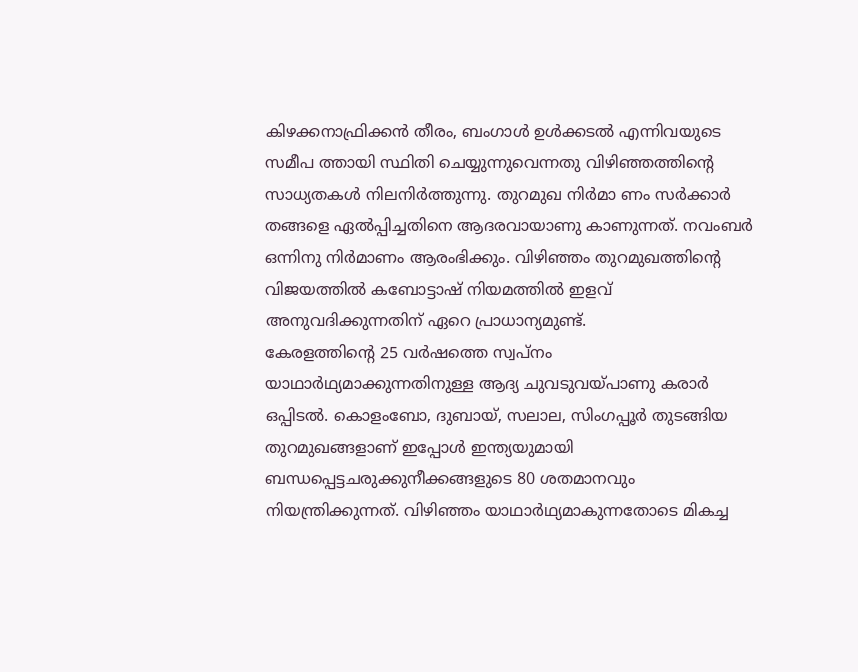കിഴക്കനാഫ്രിക്കന്‍ തീരം, ബംഗാള്‍ ഉള്‍ക്കടല്‍ എന്നിവയുടെ സമീപ ത്തായി സ്ഥിതി ചെയ്യുന്നുവെന്നതു വിഴിഞ്ഞത്തിന്റെ സാധ്യതകള്‍ നിലനിര്‍ത്തുന്നു. തുറമുഖ നിര്‍മാ ണം സര്‍ക്കാര്‍ തങ്ങളെ ഏല്‍പ്പിച്ചതിനെ ആദരവായാണു കാണുന്നത്. നവംബര്‍ ഒന്നിനു നിര്‍മാണം ആരംഭിക്കും. വിഴിഞ്ഞം തുറമുഖത്തിന്റെ വിജയത്തില്‍ കബോട്ടാഷ് നിയമത്തില്‍ ഇളവ് അനുവദിക്കുന്നതിന് ഏറെ പ്രാധാന്യമുണ്ട്.
കേരളത്തിന്റെ 25 വര്‍ഷത്തെ സ്വപ്നം യാഥാര്‍ഥ്യമാക്കുന്നതിനുള്ള ആദ്യ ചുവടുവയ്പാണു കരാര്‍ ഒപ്പിടല്‍. കൊളംബോ, ദുബായ്, സലാല, സിംഗപ്പൂര്‍ തുടങ്ങിയ തുറമുഖങ്ങളാണ് ഇപ്പോള്‍ ഇന്ത്യയുമായി ബന്ധപ്പെട്ടചരുക്കുനീക്കങ്ങളുടെ 80 ശതമാനവും നിയന്ത്രിക്കുന്നത്. വിഴിഞ്ഞം യാഥാര്‍ഥ്യമാകുന്നതോടെ മികച്ച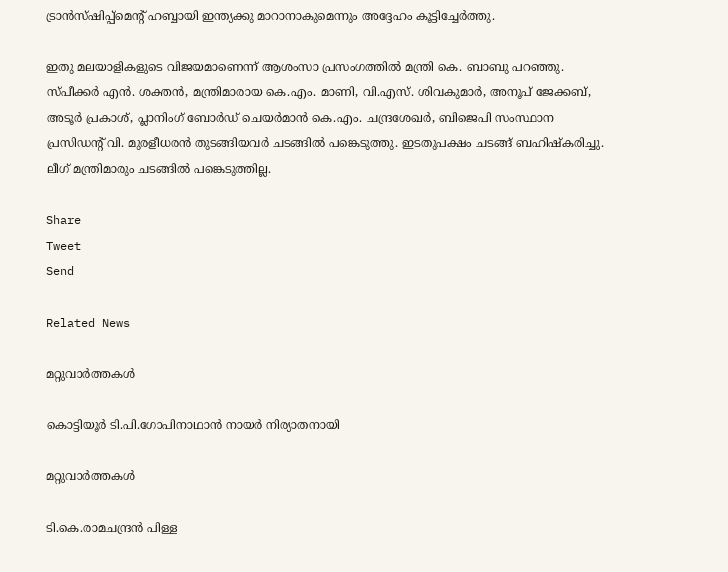ട്രാന്‍സ്ഷിപ്പ്‌മെന്റ് ഹബ്ബായി ഇന്ത്യക്കു മാറാനാകുമെന്നും അദ്ദേഹം കൂട്ടിച്ചേര്‍ത്തു.

ഇതു മലയാളികളുടെ വിജയമാണെന്ന് ആശംസാ പ്രസംഗത്തില്‍ മന്ത്രി കെ. ബാബു പറഞ്ഞു. സ്പീക്കര്‍ എന്‍. ശക്തന്‍, മന്ത്രിമാരായ കെ.എം. മാണി, വി.എസ്. ശിവകുമാര്‍, അനൂപ് ജേക്കബ്, അടൂര്‍ പ്രകാശ്, പ്ലാനിംഗ് ബോര്‍ഡ് ചെയര്‍മാന്‍ കെ.എം. ചന്ദ്രശേഖര്‍, ബിജെപി സംസ്ഥാന പ്രസിഡന്റ് വി. മുരളീധരന്‍ തുടങ്ങിയവര്‍ ചടങ്ങില്‍ പങ്കെടുത്തു. ഇടതുപക്ഷം ചടങ്ങ് ബഹിഷ്‌കരിച്ചു. ലീഗ് മന്ത്രിമാരും ചടങ്ങില്‍ പങ്കെടുത്തില്ല.

Share
Tweet
Send

Related News

മറ്റുവാര്‍ത്തകള്‍

കൊട്ടിയൂര്‍ ടി.പി.ഗോപിനാഥാന്‍ നായര്‍ നിര്യാതനായി

മറ്റുവാര്‍ത്തകള്‍

ടി.കെ.രാമചന്ദ്രന്‍ പിള്ള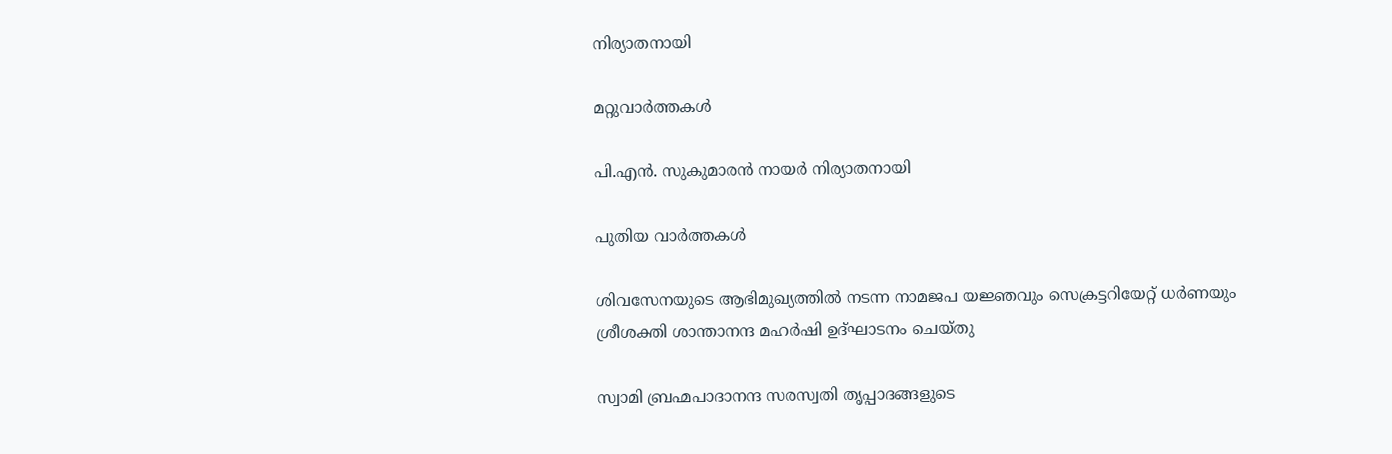നിര്യാതനായി

മറ്റുവാര്‍ത്തകള്‍

പി.എന്‍. സുകുമാരന്‍ നായര്‍ നിര്യാതനായി

പുതിയ വാർത്തകൾ

ശിവസേനയുടെ ആഭിമുഖ്യത്തില്‍ നടന്ന നാമജപ യജ്ഞവും സെക്രട്ടറിയേറ്റ് ധര്‍ണയും ശ്രീശക്തി ശാന്താനന്ദ മഹര്‍ഷി ഉദ്ഘാടനം ചെയ്തു

സ്വാമി ബ്രഹ്മപാദാനന്ദ സരസ്വതി തൃപ്പാദങ്ങളുടെ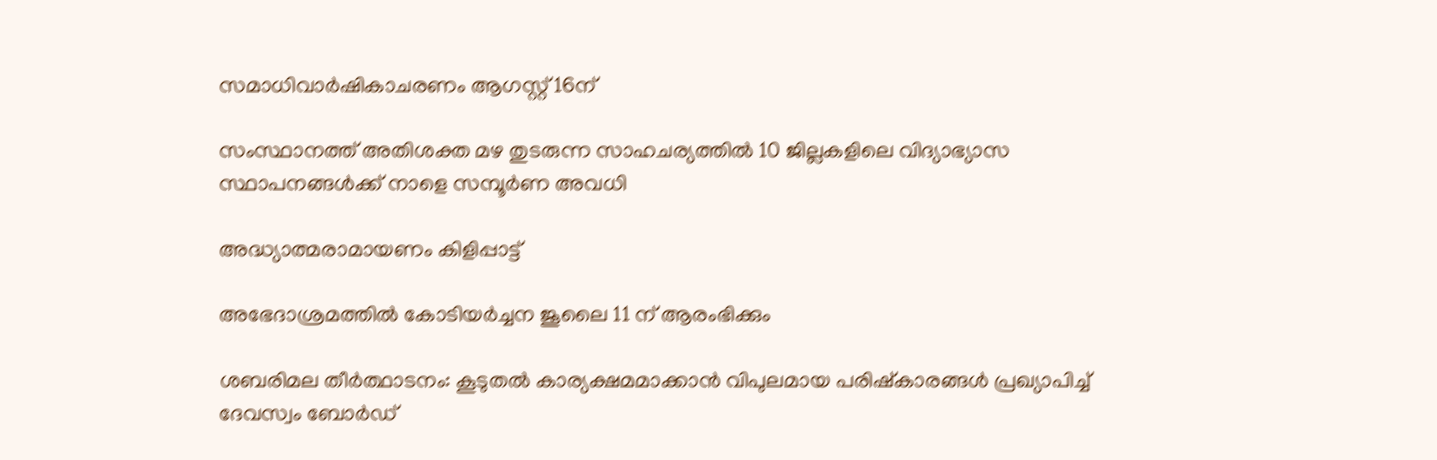സമാധിവാര്‍ഷികാചരണം ആഗസ്റ്റ് 16ന്

സംസ്ഥാനത്ത് അതിശക്ത മഴ തുടരുന്ന സാഹചര്യത്തിൽ 10 ജില്ലകളിലെ വിദ്യാഭ്യാസ സ്ഥാപനങ്ങൾക്ക് നാളെ സമ്പൂർണ അവധി

അദ്ധ്യാത്മരാമായണം കിളിപ്പാട്ട്

അഭേദാശ്രമത്തില്‍ കോടിയര്‍ച്ചന ജൂലൈ 11 ന് ആരംഭിക്കും

ശബരിമല തീര്‍ത്ഥാടനം: കൂടുതല്‍ കാര്യക്ഷമമാക്കാന്‍ വിപുലമായ പരിഷ്‌കാരങ്ങള്‍ പ്രഖ്യാപിച്ച് ദേവസ്വം ബോര്‍ഡ്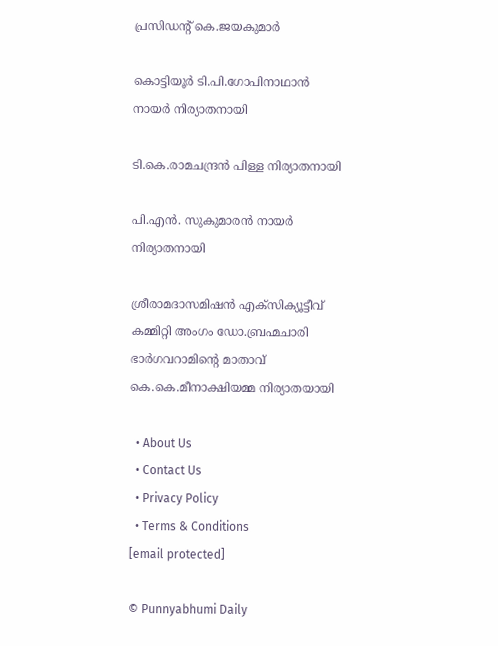പ്രസിഡന്റ് കെ.ജയകുമാര്‍

കൊട്ടിയൂര്‍ ടി.പി.ഗോപിനാഥാന്‍ നായര്‍ നിര്യാതനായി

ടി.കെ.രാമചന്ദ്രന്‍ പിള്ള നിര്യാതനായി

പി.എന്‍. സുകുമാരന്‍ നായര്‍ നിര്യാതനായി

ശ്രീരാമദാസമിഷന്‍ എക്‌സിക്യൂട്ടീവ് കമ്മിറ്റി അംഗം ഡോ.ബ്രഹ്മചാരി ഭാര്‍ഗവറാമിന്റെ മാതാവ് കെ.കെ.മീനാക്ഷിയമ്മ നിര്യാതയായി

  • About Us
  • Contact Us
  • Privacy Policy
  • Terms & Conditions
[email protected]

© Punnyabhumi Daily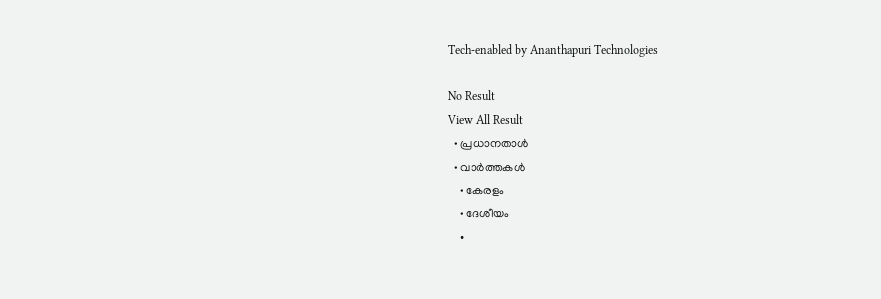Tech-enabled by Ananthapuri Technologies

No Result
View All Result
  • പ്രധാനതാൾ
  • വാർത്തകൾ
    • കേരളം
    • ദേശീയം
    •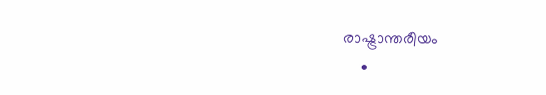രാഷ്ട്രാന്തരീയം
    •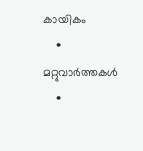കായികം
    • മറ്റുവാര്‍ത്തകള്‍
    •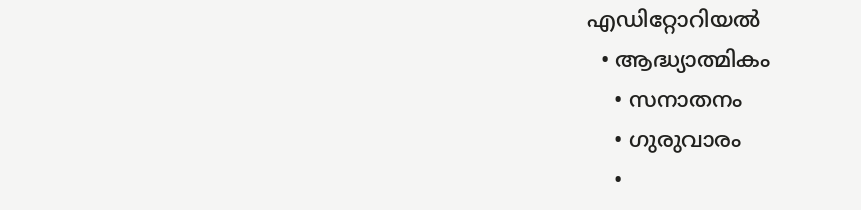എഡിറ്റോറിയല്‍
  • ആദ്ധ്യാത്മികം
    • സനാതനം
    • ഗുരുവാരം
    •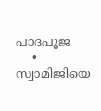പാദപൂജ
    • സ്വാമിജിയെ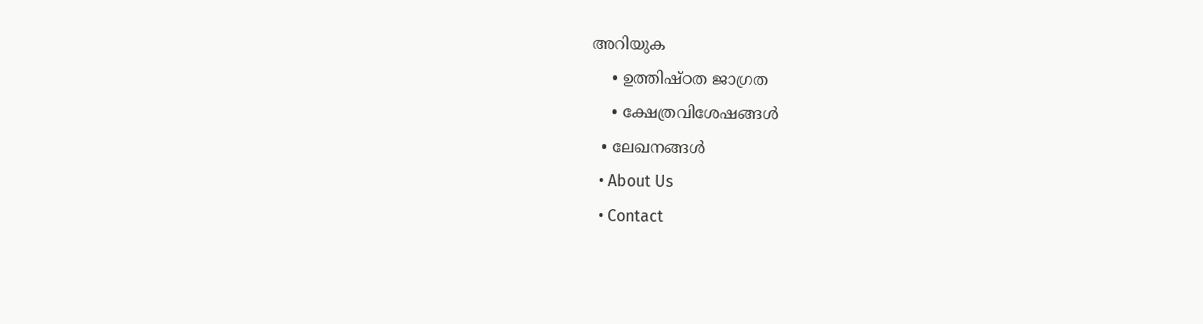അറിയുക
    • ഉത്തിഷ്ഠത ജാഗ്രത
    • ക്ഷേത്രവിശേഷങ്ങള്‍
  • ലേഖനങ്ങള്‍
  • About Us
  • Contact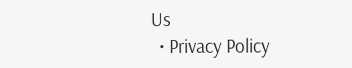Us
  • Privacy Policy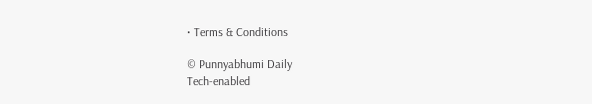• Terms & Conditions

© Punnyabhumi Daily
Tech-enabled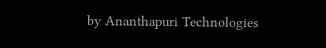by Ananthapuri Technologies